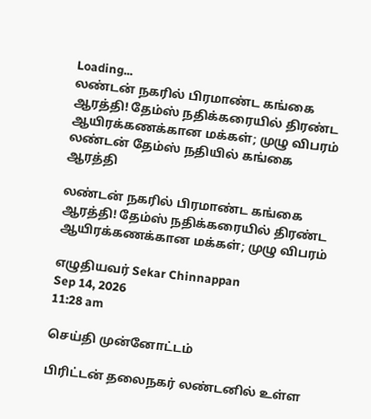Loading...
லண்டன் நகரில் பிரமாண்ட கங்கை ஆரத்தி! தேம்ஸ் நதிக்கரையில் திரண்ட ஆயிரக்கணக்கான மக்கள்; முழு விபரம்
லண்டன் தேம்ஸ் நதியில் கங்கை ஆரத்தி

லண்டன் நகரில் பிரமாண்ட கங்கை ஆரத்தி! தேம்ஸ் நதிக்கரையில் திரண்ட ஆயிரக்கணக்கான மக்கள்; முழு விபரம்

எழுதியவர் Sekar Chinnappan
Sep 14, 2026
11:28 am

செய்தி முன்னோட்டம்

பிரிட்டன் தலைநகர் லண்டனில் உள்ள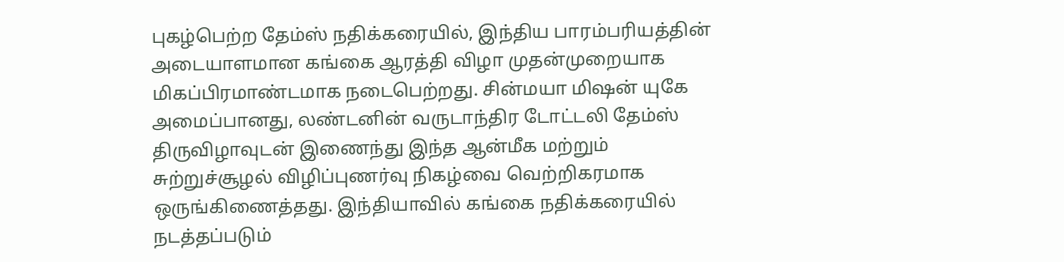புகழ்பெற்ற தேம்ஸ் நதிக்கரையில், இந்திய பாரம்பரியத்தின் அடையாளமான கங்கை ஆரத்தி விழா முதன்முறையாக மிகப்பிரமாண்டமாக நடைபெற்றது. சின்மயா மிஷன் யுகே அமைப்பானது, லண்டனின் வருடாந்திர டோட்டலி தேம்ஸ் திருவிழாவுடன் இணைந்து இந்த ஆன்மீக மற்றும் சுற்றுச்சூழல் விழிப்புணர்வு நிகழ்வை வெற்றிகரமாக ஒருங்கிணைத்தது. இந்தியாவில் கங்கை நதிக்கரையில் நடத்தப்படும்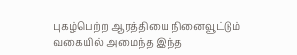புகழ்பெற்ற ஆரத்தியை நினைவூட்டும் வகையில் அமைந்த இந்த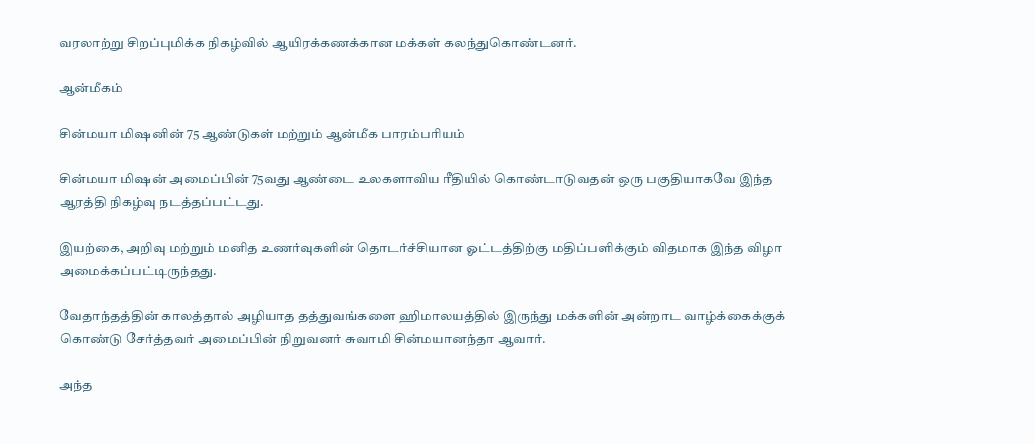வரலாற்று சிறப்புமிக்க நிகழ்வில் ஆயிரக்கணக்கான மக்கள் கலந்துகொண்டனர்.

ஆன்மீகம்

சின்மயா மிஷனின் 75 ஆண்டுகள் மற்றும் ஆன்மீக பாரம்பரியம்

சின்மயா மிஷன் அமைப்பின் 75வது ஆண்டை உலகளாவிய ரீதியில் கொண்டாடுவதன் ஒரு பகுதியாகவே இந்த ஆரத்தி நிகழ்வு நடத்தப்பட்டது.

இயற்கை, அறிவு மற்றும் மனித உணர்வுகளின் தொடர்ச்சியான ஓட்டத்திற்கு மதிப்பளிக்கும் விதமாக இந்த விழா அமைக்கப்பட்டிருந்தது.

வேதாந்தத்தின் காலத்தால் அழியாத தத்துவங்களை ஹிமாலயத்தில் இருந்து மக்களின் அன்றாட வாழ்க்கைக்குக் கொண்டு சேர்த்தவர் அமைப்பின் நிறுவனர் சுவாமி சின்மயானந்தா ஆவார்.

அந்த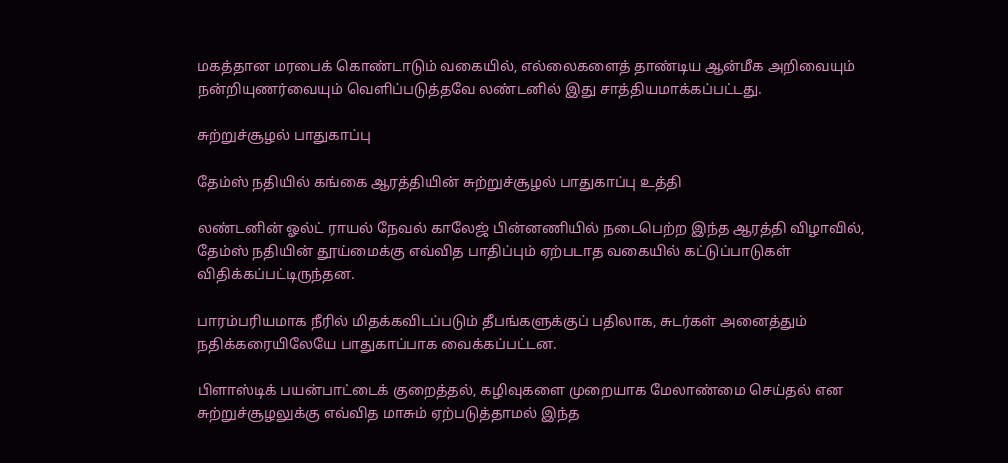மகத்தான மரபைக் கொண்டாடும் வகையில், எல்லைகளைத் தாண்டிய ஆன்மீக அறிவையும் நன்றியுணர்வையும் வெளிப்படுத்தவே லண்டனில் இது சாத்தியமாக்கப்பட்டது.

சுற்றுச்சூழல் பாதுகாப்பு

தேம்ஸ் நதியில் கங்கை ஆரத்தியின் சுற்றுச்சூழல் பாதுகாப்பு உத்தி

லண்டனின் ஓல்ட் ராயல் நேவல் காலேஜ் பின்னணியில் நடைபெற்ற இந்த ஆரத்தி விழாவில், தேம்ஸ் நதியின் தூய்மைக்கு எவ்வித பாதிப்பும் ஏற்படாத வகையில் கட்டுப்பாடுகள் விதிக்கப்பட்டிருந்தன.

பாரம்பரியமாக நீரில் மிதக்கவிடப்படும் தீபங்களுக்குப் பதிலாக, சுடர்கள் அனைத்தும் நதிக்கரையிலேயே பாதுகாப்பாக வைக்கப்பட்டன.

பிளாஸ்டிக் பயன்பாட்டைக் குறைத்தல், கழிவுகளை முறையாக மேலாண்மை செய்தல் என சுற்றுச்சூழலுக்கு எவ்வித மாசும் ஏற்படுத்தாமல் இந்த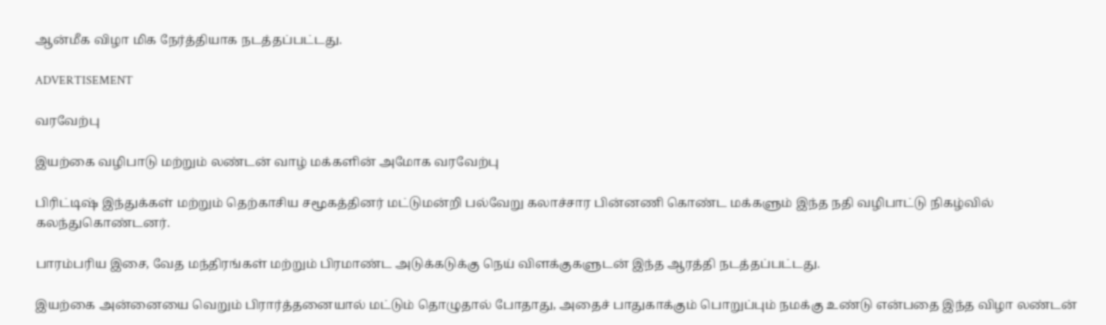ஆன்மீக விழா மிக நேர்த்தியாக நடத்தப்பட்டது.

ADVERTISEMENT

வரவேற்பு

இயற்கை வழிபாடு மற்றும் லண்டன் வாழ் மக்களின் அமோக வரவேற்பு

பிரிட்டிஷ் இந்துக்கள் மற்றும் தெற்காசிய சமூகத்தினர் மட்டுமன்றி பல்வேறு கலாச்சார பின்னணி கொண்ட மக்களும் இந்த நதி வழிபாட்டு நிகழ்வில் கலந்துகொண்டனர்.

பாரம்பரிய இசை, வேத மந்திரங்கள் மற்றும் பிரமாண்ட அடுக்கடுக்கு நெய் விளக்குகளுடன் இந்த ஆரத்தி நடத்தப்பட்டது.

இயற்கை அன்னையை வெறும் பிரார்த்தனையால் மட்டும் தொழுதால் போதாது, அதைச் பாதுகாக்கும் பொறுப்பும் நமக்கு உண்டு என்பதை இந்த விழா லண்டன்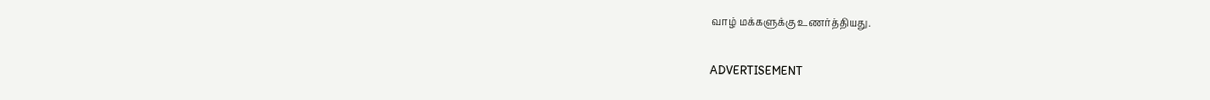வாழ் மக்களுக்கு உணர்த்தியது.

ADVERTISEMENT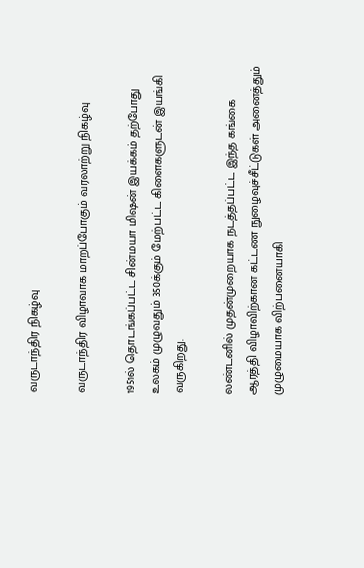வருடாந்திர நிகழ்வு

வருடாந்திர விழாவாக மாறப்போகும் வரலாற்று நிகழ்வு

1951ல் தொடங்கப்பட்ட சின்மயா மிஷன் இயக்கம் தற்போது உலகம் முழுவதும் 350க்கும் மேற்பட்ட கிளைகளுடன் இயங்கி வருகிறது.

லண்டனில் முதன்முறையாக நடத்தப்பட்ட இந்த கங்கை ஆரத்தி விழாவிற்கான கட்டண நுழைவுச்சீட்டுகள் அனைத்தும் முழுமையாக விற்பனையாகி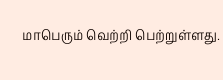மாபெரும் வெற்றி பெற்றுள்ளது.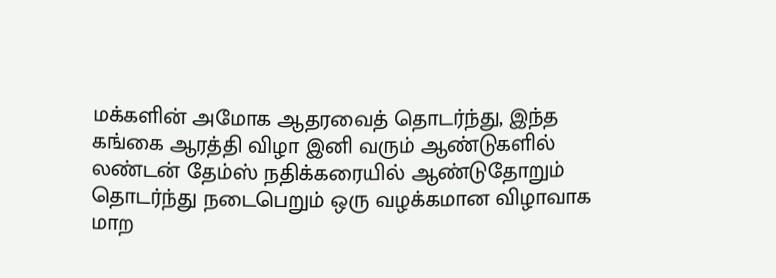மக்களின் அமோக ஆதரவைத் தொடர்ந்து, இந்த கங்கை ஆரத்தி விழா இனி வரும் ஆண்டுகளில் லண்டன் தேம்ஸ் நதிக்கரையில் ஆண்டுதோறும் தொடர்ந்து நடைபெறும் ஒரு வழக்கமான விழாவாக மாற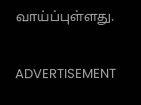வாய்ப்புள்ளது.

ADVERTISEMENT